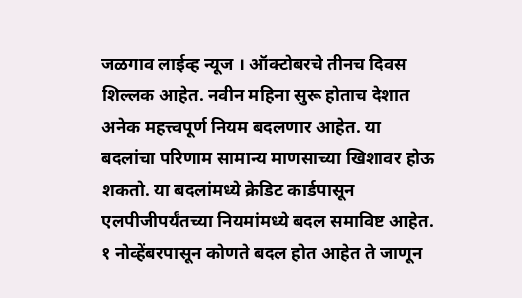जळगाव लाईव्ह न्यूज । ऑक्टोबरचे तीनच दिवस शिल्लक आहेत. नवीन महिना सुरू होताच देशात अनेक महत्त्वपूर्ण नियम बदलणार आहेत. या बदलांचा परिणाम सामान्य माणसाच्या खिशावर होऊ शकतो. या बदलांमध्ये क्रेडिट कार्डपासून एलपीजीपर्यंतच्या नियमांमध्ये बदल समाविष्ट आहेत. १ नोव्हेंबरपासून कोणते बदल होत आहेत ते जाणून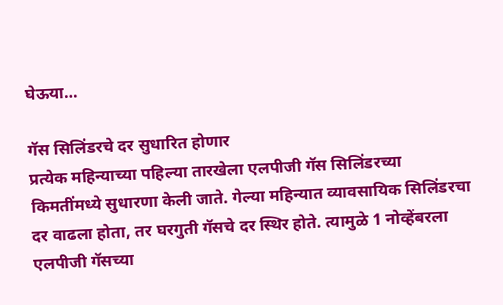घेऊया…

गॅस सिलिंडरचे दर सुधारित होणार
प्रत्येक महिन्याच्या पहिल्या तारखेला एलपीजी गॅस सिलिंडरच्या किमतींमध्ये सुधारणा केली जाते. गेल्या महिन्यात व्यावसायिक सिलिंडरचा दर वाढला होता, तर घरगुती गॅसचे दर स्थिर होते. त्यामुळे 1 नोव्हेंबरला एलपीजी गॅसच्या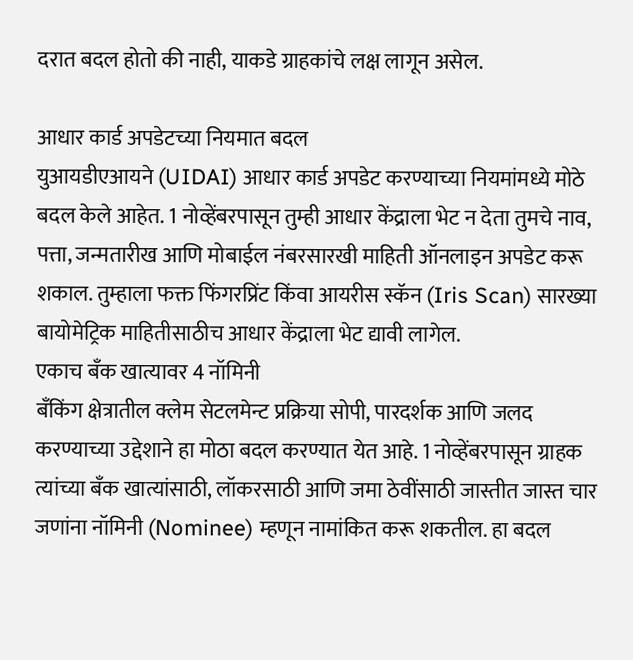दरात बदल होतो की नाही, याकडे ग्राहकांचे लक्ष लागून असेल.

आधार कार्ड अपडेटच्या नियमात बदल
युआयडीएआयने (UIDAI) आधार कार्ड अपडेट करण्याच्या नियमांमध्ये मोठे बदल केले आहेत. 1 नोव्हेंबरपासून तुम्ही आधार केंद्राला भेट न देता तुमचे नाव, पत्ता, जन्मतारीख आणि मोबाईल नंबरसारखी माहिती ऑनलाइन अपडेट करू शकाल. तुम्हाला फक्त फिंगरप्रिंट किंवा आयरीस स्कॅन (Iris Scan) सारख्या बायोमेट्रिक माहितीसाठीच आधार केंद्राला भेट द्यावी लागेल.
एकाच बँक खात्यावर 4 नॉमिनी
बँकिंग क्षेत्रातील क्लेम सेटलमेन्ट प्रक्रिया सोपी, पारदर्शक आणि जलद करण्याच्या उद्देशाने हा मोठा बदल करण्यात येत आहे. 1 नोव्हेंबरपासून ग्राहक त्यांच्या बँक खात्यांसाठी, लॉकरसाठी आणि जमा ठेवींसाठी जास्तीत जास्त चार जणांना नॉमिनी (Nominee) म्हणून नामांकित करू शकतील. हा बदल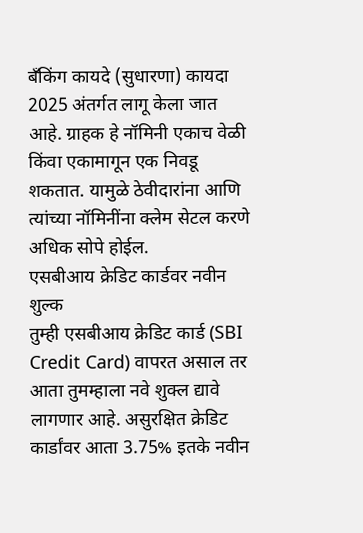बँकिंग कायदे (सुधारणा) कायदा 2025 अंतर्गत लागू केला जात आहे. ग्राहक हे नॉमिनी एकाच वेळी किंवा एकामागून एक निवडू शकतात. यामुळे ठेवीदारांना आणि त्यांच्या नॉमिनींना क्लेम सेटल करणे अधिक सोपे होईल.
एसबीआय क्रेडिट कार्डवर नवीन शुल्क
तुम्ही एसबीआय क्रेडिट कार्ड (SBI Credit Card) वापरत असाल तर आता तुमम्हाला नवे शुक्ल द्यावे लागणार आहे. असुरक्षित क्रेडिट कार्डांवर आता 3.75% इतके नवीन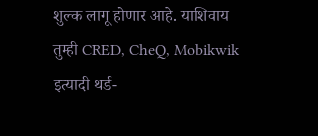शुल्क लागू होणार आहे. याशिवाय तुम्ही CRED, CheQ, Mobikwik इत्यादी थर्ड-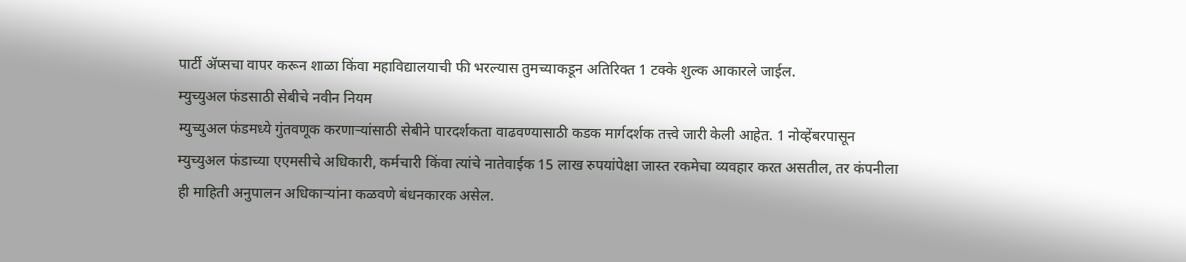पार्टी ॲप्सचा वापर करून शाळा किंवा महाविद्यालयाची फी भरल्यास तुमच्याकडून अतिरिक्त 1 टक्के शुल्क आकारले जाईल.
म्युच्युअल फंडसाठी सेबीचे नवीन नियम
म्युच्युअल फंडमध्ये गुंतवणूक करणाऱ्यांसाठी सेबीने पारदर्शकता वाढवण्यासाठी कडक मार्गदर्शक तत्त्वे जारी केली आहेत. 1 नोव्हेंबरपासून म्युच्युअल फंडाच्या एएमसीचे अधिकारी, कर्मचारी किंवा त्यांचे नातेवाईक 15 लाख रुपयांपेक्षा जास्त रकमेचा व्यवहार करत असतील, तर कंपनीला ही माहिती अनुपालन अधिकाऱ्यांना कळवणे बंधनकारक असेल.